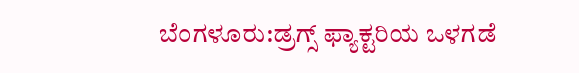ಬೆಂಗಳೂರು:ಡ್ರಗ್ಸ್ ಫ್ಯಾಕ್ಟರಿಯ ಒಳಗಡೆ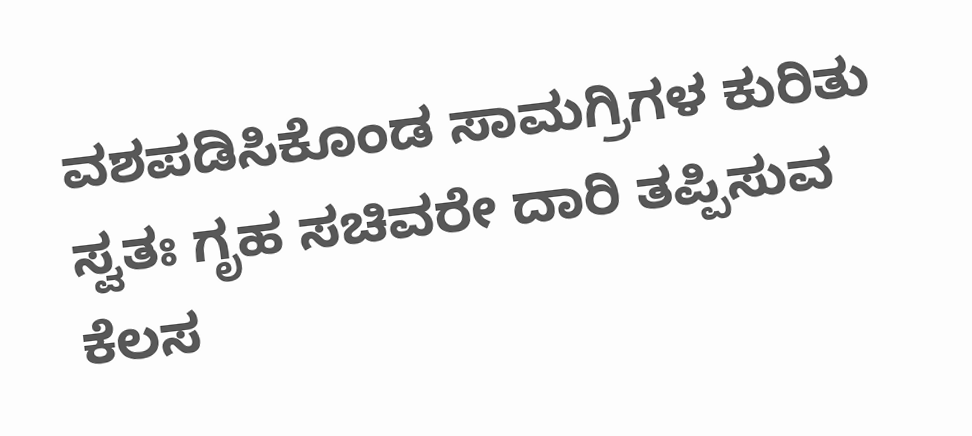ವಶಪಡಿಸಿಕೊಂಡ ಸಾಮಗ್ರಿಗಳ ಕುರಿತು ಸ್ವತಃ ಗೃಹ ಸಚಿವರೇ ದಾರಿ ತಪ್ಪಿಸುವ ಕೆಲಸ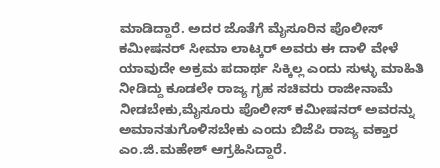ಮಾಡಿದ್ದಾರೆ. ಅದರ ಜೊತೆಗೆ ಮೈಸೂರಿನ ಪೊಲೀಸ್ ಕಮೀಷನರ್ ಸೀಮಾ ಲಾಟ್ಕರ್ ಅವರು ಈ ದಾಳಿ ವೇಳೆ ಯಾವುದೇ ಅಕ್ರಮ ಪದಾರ್ಥ ಸಿಕ್ಕಿಲ್ಲ ಎಂದು ಸುಳ್ಳು ಮಾಹಿತಿ ನೀಡಿದ್ದು ಕೂಡಲೇ ರಾಜ್ಯ ಗೃಹ ಸಚಿವರು ರಾಜೀನಾಮೆ ನೀಡಬೇಕು,ಮೈಸೂರು ಪೊಲೀಸ್ ಕಮೀಷನರ್ ಅವರನ್ನು ಅಮಾನತುಗೊಳಿಸಬೇಕು ಎಂದು ಬಿಜೆಪಿ ರಾಜ್ಯ ವಕ್ತಾರ ಎಂ.ಜಿ.ಮಹೇಶ್ ಆಗ್ರಹಿಸಿದ್ದಾರೆ.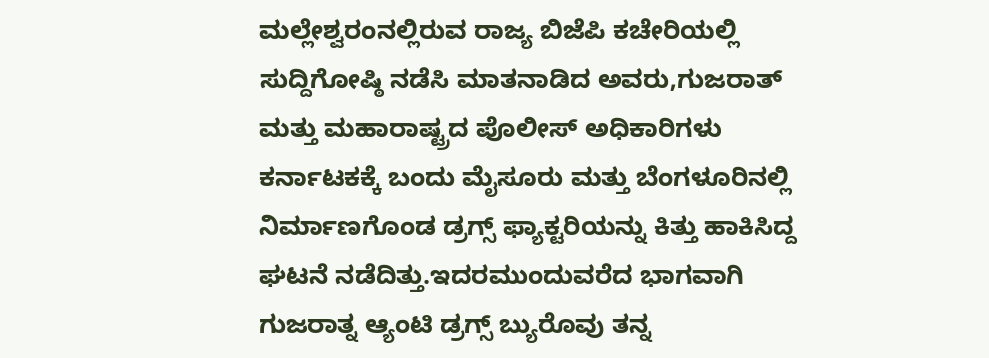ಮಲ್ಲೇಶ್ವರಂನಲ್ಲಿರುವ ರಾಜ್ಯ ಬಿಜೆಪಿ ಕಚೇರಿಯಲ್ಲಿ ಸುದ್ದಿಗೋಷ್ಠಿ ನಡೆಸಿ ಮಾತನಾಡಿದ ಅವರು,ಗುಜರಾತ್ ಮತ್ತು ಮಹಾರಾಷ್ಟ್ರದ ಪೊಲೀಸ್ ಅಧಿಕಾರಿಗಳು ಕರ್ನಾಟಕಕ್ಕೆ ಬಂದು ಮೈಸೂರು ಮತ್ತು ಬೆಂಗಳೂರಿನಲ್ಲಿ ನಿರ್ಮಾಣಗೊಂಡ ಡ್ರಗ್ಸ್ ಫ್ಯಾಕ್ಟರಿಯನ್ನು ಕಿತ್ತು ಹಾಕಿಸಿದ್ದ ಘಟನೆ ನಡೆದಿತ್ತು.ಇದರಮುಂದುವರೆದ ಭಾಗವಾಗಿ ಗುಜರಾತ್ನ ಆ್ಯಂಟಿ ಡ್ರಗ್ಸ್ ಬ್ಯುರೊವು ತನ್ನ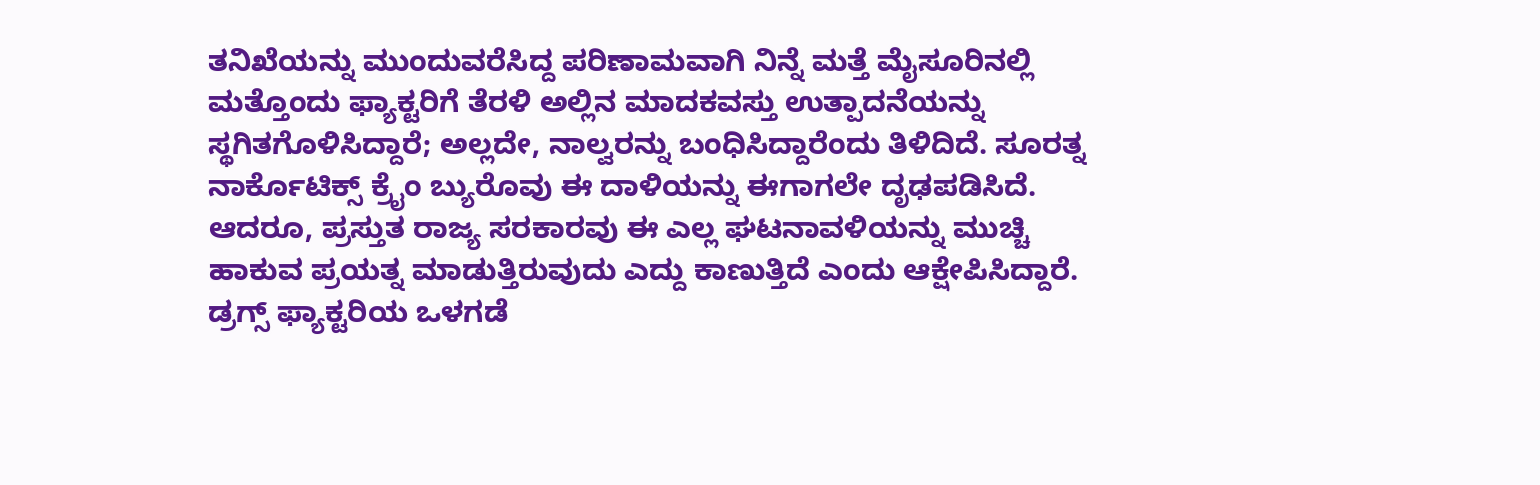ತನಿಖೆಯನ್ನು ಮುಂದುವರೆಸಿದ್ದ ಪರಿಣಾಮವಾಗಿ ನಿನ್ನೆ ಮತ್ತೆ ಮೈಸೂರಿನಲ್ಲಿ ಮತ್ತೊಂದು ಫ್ಯಾಕ್ಟರಿಗೆ ತೆರಳಿ ಅಲ್ಲಿನ ಮಾದಕವಸ್ತು ಉತ್ಪಾದನೆಯನ್ನು ಸ್ಥಗಿತಗೊಳಿಸಿದ್ದಾರೆ; ಅಲ್ಲದೇ, ನಾಲ್ವರನ್ನು ಬಂಧಿಸಿದ್ದಾರೆಂದು ತಿಳಿದಿದೆ. ಸೂರತ್ನ ನಾರ್ಕೊಟಿಕ್ಸ್ ಕ್ರೈಂ ಬ್ಯುರೊವು ಈ ದಾಳಿಯನ್ನು ಈಗಾಗಲೇ ದೃಢಪಡಿಸಿದೆ. ಆದರೂ, ಪ್ರಸ್ತುತ ರಾಜ್ಯ ಸರಕಾರವು ಈ ಎಲ್ಲ ಘಟನಾವಳಿಯನ್ನು ಮುಚ್ಚಿ ಹಾಕುವ ಪ್ರಯತ್ನ ಮಾಡುತ್ತಿರುವುದು ಎದ್ದು ಕಾಣುತ್ತಿದೆ ಎಂದು ಆಕ್ಷೇಪಿಸಿದ್ದಾರೆ.
ಡ್ರಗ್ಸ್ ಫ್ಯಾಕ್ಟರಿಯ ಒಳಗಡೆ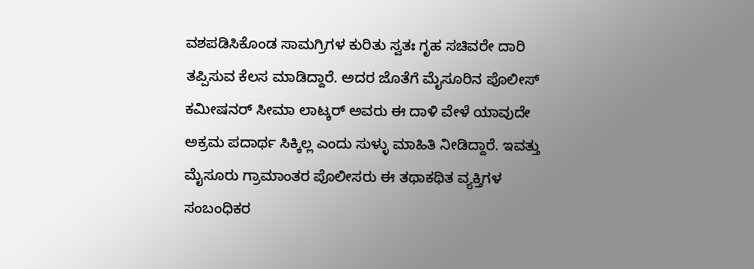ವಶಪಡಿಸಿಕೊಂಡ ಸಾಮಗ್ರಿಗಳ ಕುರಿತು ಸ್ವತಃ ಗೃಹ ಸಚಿವರೇ ದಾರಿ ತಪ್ಪಿಸುವ ಕೆಲಸ ಮಾಡಿದ್ದಾರೆ. ಅದರ ಜೊತೆಗೆ ಮೈಸೂರಿನ ಪೊಲೀಸ್ ಕಮೀಷನರ್ ಸೀಮಾ ಲಾಟ್ಕರ್ ಅವರು ಈ ದಾಳಿ ವೇಳೆ ಯಾವುದೇ ಅಕ್ರಮ ಪದಾರ್ಥ ಸಿಕ್ಕಿಲ್ಲ ಎಂದು ಸುಳ್ಳು ಮಾಹಿತಿ ನೀಡಿದ್ದಾರೆ. ಇವತ್ತು ಮೈಸೂರು ಗ್ರಾಮಾಂತರ ಪೊಲೀಸರು ಈ ತಥಾಕಥಿತ ವ್ಯಕ್ತಿಗಳ ಸಂಬಂಧಿಕರ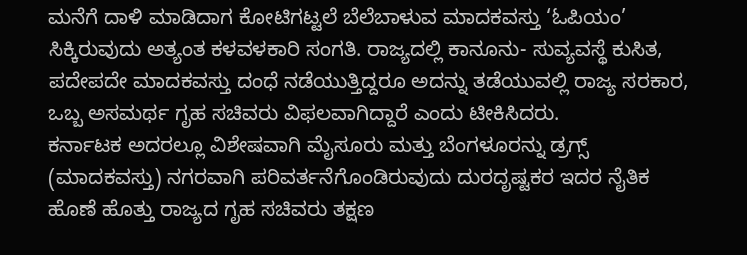ಮನೆಗೆ ದಾಳಿ ಮಾಡಿದಾಗ ಕೋಟಿಗಟ್ಟಲೆ ಬೆಲೆಬಾಳುವ ಮಾದಕವಸ್ತು ‘ಓಪಿಯಂ’ ಸಿಕ್ಕಿರುವುದು ಅತ್ಯಂತ ಕಳವಳಕಾರಿ ಸಂಗತಿ. ರಾಜ್ಯದಲ್ಲಿ ಕಾನೂನು- ಸುವ್ಯವಸ್ಥೆ ಕುಸಿತ, ಪದೇಪದೇ ಮಾದಕವಸ್ತು ದಂಧೆ ನಡೆಯುತ್ತಿದ್ದರೂ ಅದನ್ನು ತಡೆಯುವಲ್ಲಿ ರಾಜ್ಯ ಸರಕಾರ, ಒಬ್ಬ ಅಸಮರ್ಥ ಗೃಹ ಸಚಿವರು ವಿಫಲವಾಗಿದ್ದಾರೆ ಎಂದು ಟೀಕಿಸಿದರು.
ಕರ್ನಾಟಕ ಅದರಲ್ಲೂ ವಿಶೇಷವಾಗಿ ಮೈಸೂರು ಮತ್ತು ಬೆಂಗಳೂರನ್ನು ಡ್ರಗ್ಸ್ (ಮಾದಕವಸ್ತು) ನಗರವಾಗಿ ಪರಿವರ್ತನೆಗೊಂಡಿರುವುದು ದುರದೃಷ್ಟಕರ ಇದರ ನೈತಿಕ ಹೊಣೆ ಹೊತ್ತು ರಾಜ್ಯದ ಗೃಹ ಸಚಿವರು ತಕ್ಷಣ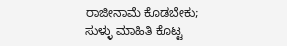ರಾಜೀನಾಮೆ ಕೊಡಬೇಕು; ಸುಳ್ಳು ಮಾಹಿತಿ ಕೊಟ್ಟ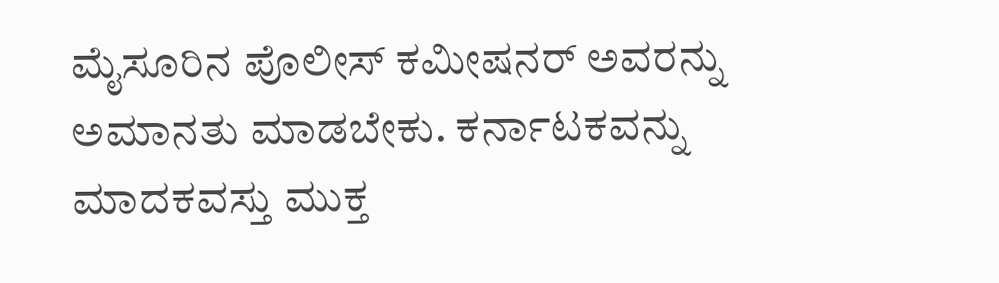ಮೈಸೂರಿನ ಪೊಲೀಸ್ ಕಮೀಷನರ್ ಅವರನ್ನು ಅಮಾನತು ಮಾಡಬೇಕು. ಕರ್ನಾಟಕವನ್ನು ಮಾದಕವಸ್ತು ಮುಕ್ತ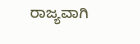ರಾಜ್ಯವಾಗಿ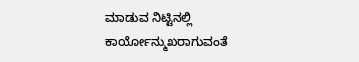ಮಾಡುವ ನಿಟ್ಟಿನಲ್ಲಿ ಕಾರ್ಯೋನ್ಮುಖರಾಗುವಂತೆ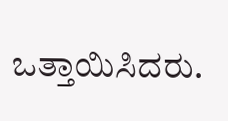ಒತ್ತಾಯಿಸಿದರು.